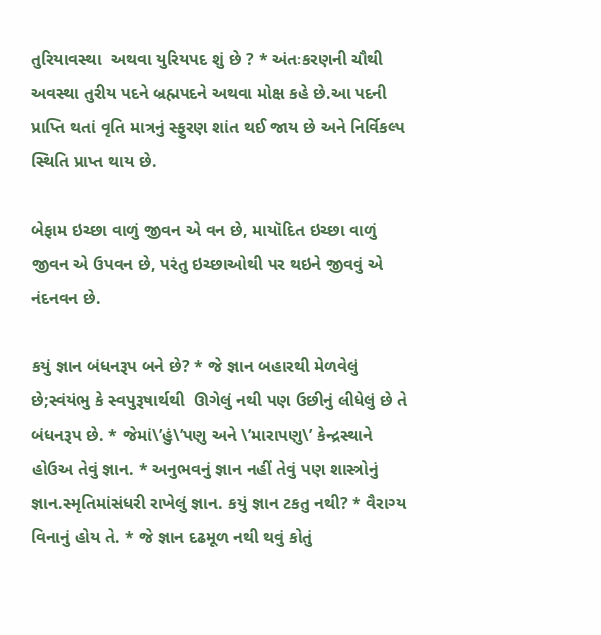તુરિયાવસ્થા  અથવા યુરિયપદ શું છે ? * અંતઃકરણની ચૌથી અવસ્થા તુરીય પદને બ્રહ્મપદને અથવા મોક્ષ કહે છે.આ પદની પ્રાપ્તિ થતાં વૃતિ માત્રનું સ્ફુરણ શાંત થઈ જાય છે અને નિર્વિકલ્પ સ્થિતિ પ્રાપ્ત થાય છે.

બેફામ ઇચ્છા વાળું જીવન એ વન છે, માયૉદિત ઇચ્છા વાળું જીવન એ ઉપવન છે, પરંતુ ઇચ્છાઓથી પર થઇને જીવવું એ નંદનવન છે.

કયું જ્ઞાન બંધનરૂપ બને છે? * જે જ્ઞાન બહારથી મેળવેલું છે;સ્વંયંભુ કે સ્વપુરૂષાર્થથી  ઊગેલું નથી પણ ઉછીનું લીધેલું છે તે બંધનરૂપ છે. * જેમાં\’હું\’પણુ અને \’મારાપણુ\’ કેન્દ્રસ્થાને હોઉઅ તેવું જ્ઞાન. * અનુભવનું જ્ઞાન નહીં તેવું પણ શાસ્ત્રોનું જ્ઞાન.સ્મૃતિમાંસંધરી રાખેલું જ્ઞાન. કયું જ્ઞાન ટકતુ નથી? * વૈરાગ્ય વિનાનું હોય તે. * જે જ્ઞાન દઢમૂળ નથી થવું કોતું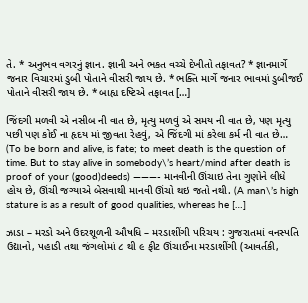તે. * અનુભવ વગરનું જ્ઞાન. જ્ઞાની અને ભકત વચ્ચે દેખીતો તફાવત? * જ્ઞાનમાર્ગે જનાર વિચારમાં ડુબી પોતાને વીસરી જાય છે. * ભક્તિ માર્ગે જનાર ભાવમાં ડુબીજઈ પોતાને વીસરી જાય છે. * બાહ્ય દષ્ટિએ તફાવત […]

જિંદગી મળવી એ નસીબ ની વાત છે, મૃત્યુ મળવું એ સમય ની વાત છે, પણ મૃત્યુ પછી પણ કોઈ ના હૃદય માં જીવતા રેહવું, એ જિંદગી માં કરેલા કર્મ ની વાત છે… (To be born and alive, is fate; to meet death is the question of time. But to stay alive in somebody\’s heart/mind after death is proof of your (good)deeds) ———- માનવીની ઊંચાઇ તેના ગુણોને લીધે હોય છે, ઊંચી જગ્યાએ બેસવાથી માનવી ઊંચો થઇ જતો નથી. (A man\’s high stature is as a result of good qualities, whereas he […]

ઝાડા – મરડો અને ઉદરશૂળની ઔષધિ – મરડાશીંગી પરિચય : ગુજરાતમાં વનસ્પતિ ઉદ્યાનો, પહાડી તથા જંગલોમાં ૮ થી ૯ ફીટ ઊંચાઈના મરડાશીંગી (આવર્તકી,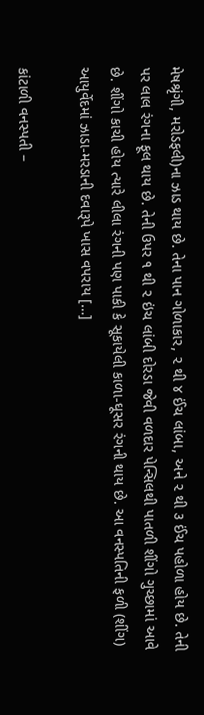મેષશ્રૃંગી, મરોડફલી)ના ઝાડ થાય છે. તેના પાન ગોળાકાર, ૨ થી ૪ ઈંચ લાંબા, અને ૨ થી ૩ ઈંચ પહોળા હોય છે. તેની પર લાલ રંગના ફૂલ થાય છે. તેની ઉપર ૧ થી ૨ ઇંચ લાંબી દોરડા જેવી વળદાર પેન્સિલથી પાતળી શીંગો ગુચ્છામાં આવે છે. શીંગો કાચી હોય ત્યારે લીલા રંગની પણ પાકી કે સૂકાયેલી કાળા-ઘૂસર રંગની થાય છે. આ વનસ્પતિની ફળી (શીંગ) આયુર્વેદમાં ઝાડા-મરડાની દવારૂપે ખાસ વપરાય […]

કાંટાળી વનસ્પતી –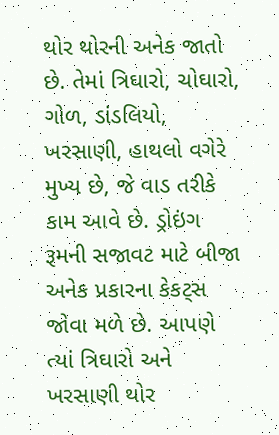થોર થોરની અનેક જાતો છે. તેમાં ત્રિઘારો, ચોઘારો, ગોળ, ડાંડલિયો, ખરસાણી, હાથલો વગેરે મુખ્ય છે, જે વાડ તરીકે કામ આવે છે. ડ્રોઇંગ રૂમની સજાવટ માટે બીજા અનેક પ્રકારના કેકટ્સ જોવા મળે છે. આપણે ત્યાં ત્રિઘારો અને ખરસાણી થોર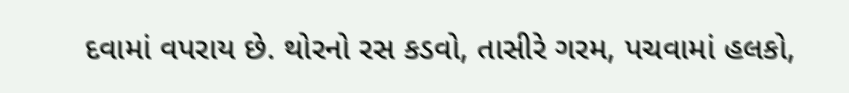દવામાં વપરાય છે. થોરનો રસ કડવો, તાસીરે ગરમ, પચવામાં હલકો,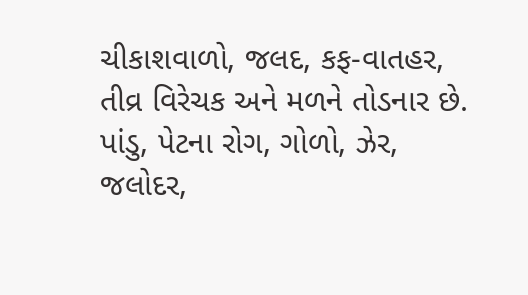ચીકાશવાળો, જલદ, કફ-વાતહર, તીવ્ર વિરેચક અને મળને તોડનાર છે. પાંડુ, પેટના રોગ, ગોળો, ઝેર, જલોદર,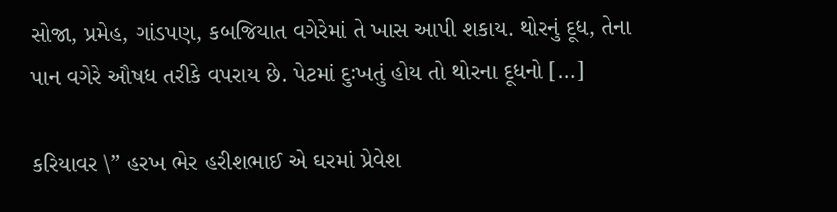સોજા, પ્રમેહ, ગાંડપણ, કબજિયાત વગેરેમાં તે ખાસ આપી શકાય. થોરનું દૂધ, તેના પાન વગેરે ઔષધ તરીકે વપરાય છે. પેટમાં દુઃખતું હોય તો થોરના દૂધનો […]

કરિયાવર \” હરખ ભેર હરીશભાઈ એ ઘરમાં પ્રેવેશ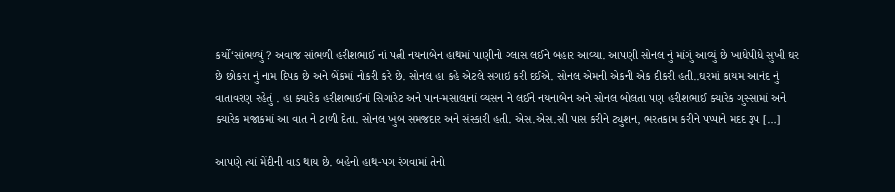કર્યો‘સાંભળ્યું ? અવાજ સાંભળી હરીશભાઈ નાં પત્ની નયનાબેન હાથમાં પાણીનો ગ્લાસ લઈને બહાર આવ્યા. આપણી સોનલ નું માંગું આવ્યું છે ખાધેપીધે સુખી ઘર છે છોકરા નું નામ દિપક છે અને બેંકમાં નોકરી કરે છે. સોનલ હા કહે એટલે સગાઇ કરી દઈએ. સોનલ એમની એકની એક દીકરી હતી..ઘરમાં કાયમ આનંદ નું વાતાવરણ રહેતું . હા ક્યારેક હરીશભાઈનાં સિગારેટ અને પાન-મસાલાનાં વ્યસન ને લઈને નયનાબેન અને સોનલ બોલતા પણ હરીશભાઈ ક્યારેક ગુસ્સામાં અને ક્યારેક મજાકમાં આ વાત ને ટાળી દેતા. સોનલ ખુબ સમજદાર અને સંસ્કારી હતી. એસ.એસ.સી પાસ કરીને ટ્યુશન, ભરતકામ કરીને પપ્પાને મદદ રૂપ […]

આપણે ત્યાં મેંદીની વાડ થાય છે. બહેનો હાથ-પગ રંગવામાં તેનો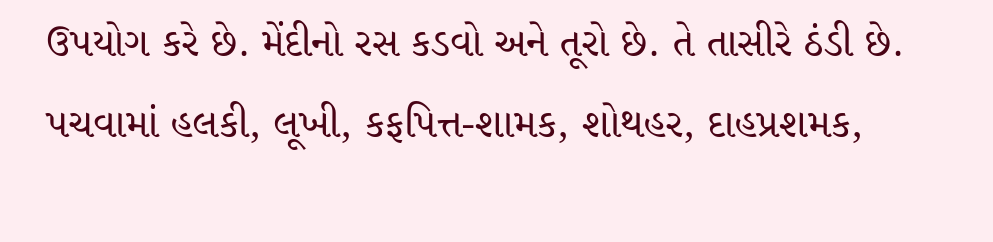ઉપયોગ કરે છે. મેંદીનો રસ કડવો અને તૂરો છે. તે તાસીરે ઠંડી છે. પચવામાં હલકી, લૂખી, કફપિ‍ત્ત-શામક, શોથહર, દાહપ્રશમક,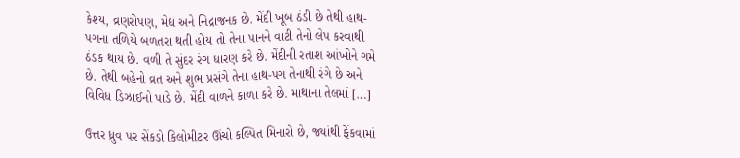કેશ્ય, વ્રણરોપણ, મેદ્ય અને નિદ્રાજનક છે. મેંદી ખૂબ ઠંડી છે તેથી હાથ-પગના તળિયે બળતરા થતી હોય તો તેના પાનને વાટી તેનો લેપ કરવાથી ઠંડક થાય છે. વળી તે સુંદર રંગ ધારણ કરે છે. મેંદીની રતાશ આંખોને ગમે છે. તેથી બહેનો વ્રત અને શુભ પ્રસંગે તેના હાથ-પગ તેનાથી રંગે છે અને વિવિધ ડિઝાઈનો પાડે છે. મેંદી વાળને કાળા કરે છે. માથાના તેલમાં […]

ઉત્તર ધ્રુવ પર સેંકડો કિલોમીટર ઊંચો કલ્પિ‍ત મિનારો છે, જ્યાંથી ફેંકવામાં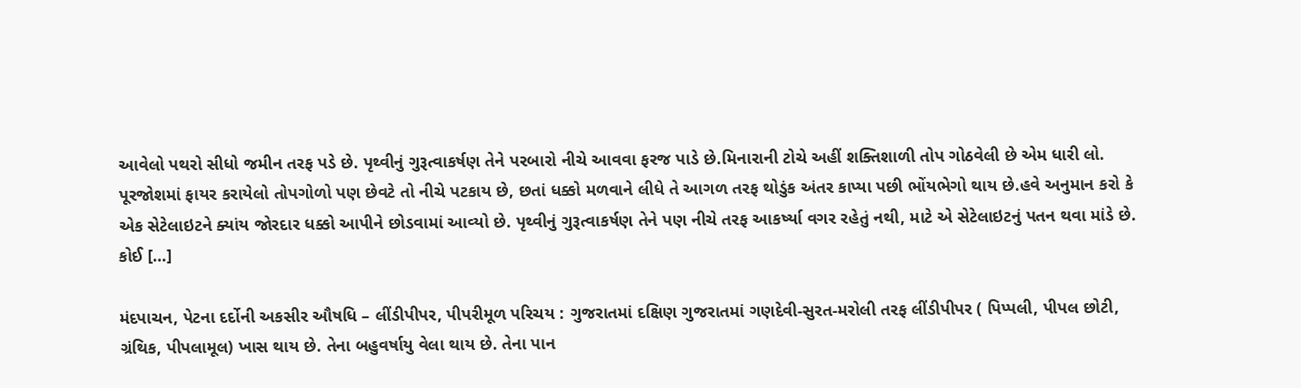આવેલો પથરો સીધો જમીન તરફ પડે છે. પૃથ્‍વીનું ગુરૂત્‍વાકર્ષણ તેને પરબારો નીચે આવવા ફરજ પાડે છે.મિનારાની ટોચે અહીં શક્તિશાળી તોપ ગોઠવેલી છે એમ ધારી લો. પૂરજોશમાં ફાયર કરાયેલો તોપગોળો પણ છેવટે તો નીચે પટકાય છે, છતાં ધક્કો મળવાને લીધે તે આગળ તરફ થોડુંક અંતર કાપ્‍યા પછી ભોંયભેગો થાય છે.હવે અનુમાન કરો કે એક સેટેલાઇટને ક્યાંય જોરદાર ધક્કો આપીને છોડવામાં આવ્‍યો છે. પૃથ્‍વીનું ગુરૂત્‍વાકર્ષણ તેને પણ નીચે તરફ આકર્ષ્‍યા વગર રહેતું નથી, માટે એ સેટેલાઇટનું પતન થવા માંડે છે. કોઈ […]

મંદપાચન, પેટના દર્દોની અકસીર ઔષધિ – લીંડીપીપર, પીપરીમૂળ પરિચય : ગુજરાતમાં દક્ષિ‍ણ ગુજરાતમાં ગણદેવી-સુરત-મરોલી તરફ લીંડીપીપર ( પિપ્‍પલી, પીપલ છોટી, ગ્રંથિક, પીપલામૂલ) ખાસ થાય છે. તેના બહુવર્ષાયુ વેલા થાય છે. તેના પાન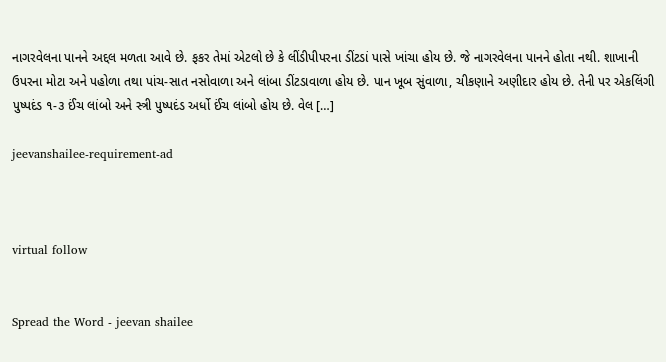નાગરવેલના પાનને અદ્દલ મળતા આવે છે. ફકર તેમાં એટલો છે કે લીંડીપીપરના ડીંટડાં પાસે ખાંચા હોય છે. જે નાગરવેલના પાનને હોતા નથી. શાખાની ઉપરના મોટા અને પહોળા તથા પાંચ-સાત નસોવાળા અને લાંબા ડીંટડાવાળા હોય છે. પાન ખૂબ સુંવાળા, ચીકણાને અણીદાર હોય છે. તેની પર એકલિંગી પુષ્‍પદંડ ૧-૩ ઈંચ લાંબો અને સ્ત્રી પુષ્‍પદંડ અર્ધો ઈંચ લાંબો હોય છે. વેલ […]

jeevanshailee-requirement-ad



virtual follow


Spread the Word - jeevan shailee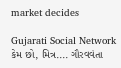market decides

Gujarati Social Network
કેમ છો, મિત્ર.... ગૌરવવંતા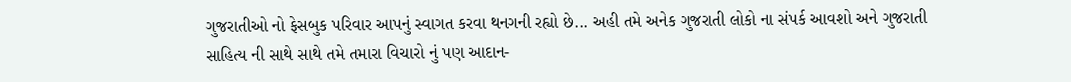ગુજરાતીઓ નો ફેસબુક પરિવાર આપનું સ્વાગત કરવા થનગની રહ્યો છે... અહી તમે અનેક ગુજરાતી લોકો ના સંપર્ક આવશો અને ગુજરાતી સાહિત્ય ની સાથે સાથે તમે તમારા વિચારો નું પણ આદાન-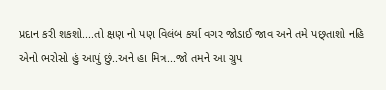પ્રદાન કરી શકશો....તો ક્ષણ નો પણ વિલંબ કર્યા વગર જોડાઈ જાવ અને તમે પછ્તાશો નહિ એનો ભરોસો હું આપું છું..અને હા મિત્ર...જો તમને આ ગ્રુપ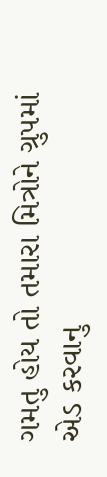ગમતુ હોય તો તમારા મિત્રોને ગ્રુપમાં એડ કરવાનુ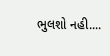ભુલશો નહી....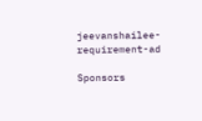jeevanshailee-requirement-ad

Sponsors